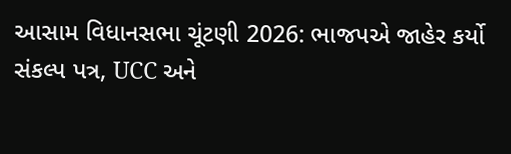આસામ વિધાનસભા ચૂંટણી 2026: ભાજપએ જાહેર કર્યો સંકલ્પ પત્ર, UCC અને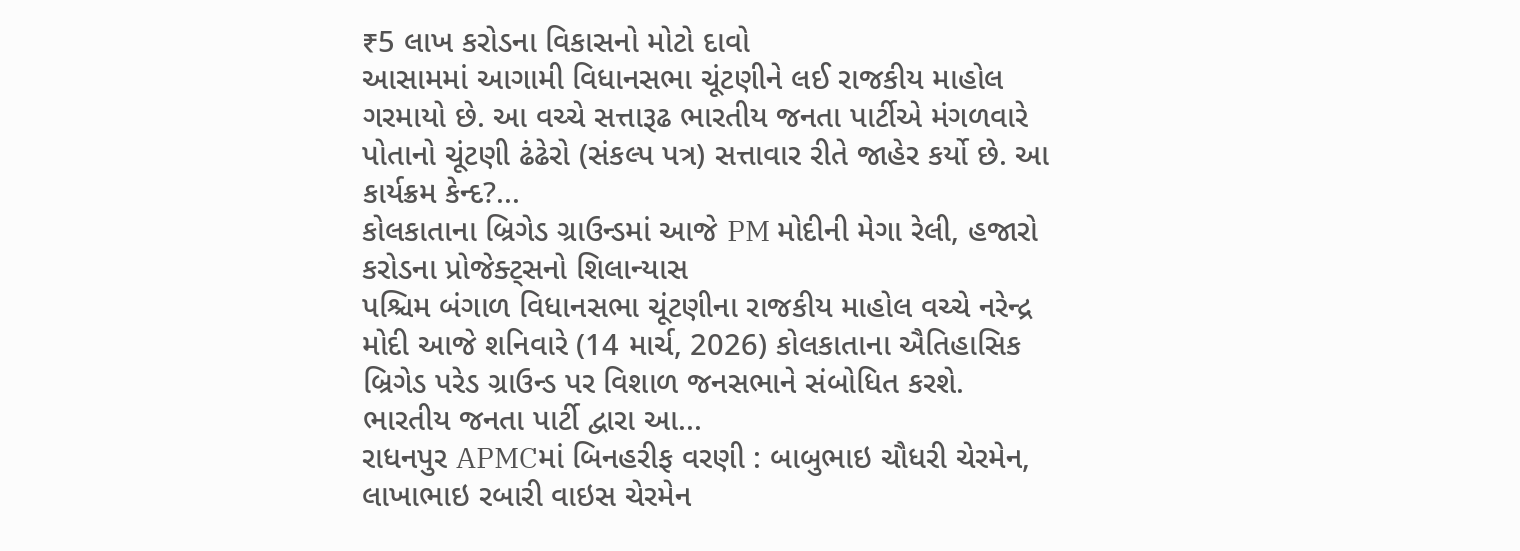₹5 લાખ કરોડના વિકાસનો મોટો દાવો
આસામમાં આગામી વિધાનસભા ચૂંટણીને લઈ રાજકીય માહોલ ગરમાયો છે. આ વચ્ચે સત્તારૂઢ ભારતીય જનતા પાર્ટીએ મંગળવારે પોતાનો ચૂંટણી ઢંઢેરો (સંકલ્પ પત્ર) સત્તાવાર રીતે જાહેર કર્યો છે. આ કાર્યક્રમ કેન્દ?...
કોલકાતાના બ્રિગેડ ગ્રાઉન્ડમાં આજે PM મોદીની મેગા રેલી, હજારો કરોડના પ્રોજેક્ટ્સનો શિલાન્યાસ
પશ્ચિમ બંગાળ વિધાનસભા ચૂંટણીના રાજકીય માહોલ વચ્ચે નરેન્દ્ર મોદી આજે શનિવારે (14 માર્ચ, 2026) કોલકાતાના ઐતિહાસિક બ્રિગેડ પરેડ ગ્રાઉન્ડ પર વિશાળ જનસભાને સંબોધિત કરશે. ભારતીય જનતા પાર્ટી દ્વારા આ...
રાધનપુર APMCમાં બિનહરીફ વરણી : બાબુભાઇ ચૌધરી ચેરમેન, લાખાભાઇ રબારી વાઇસ ચેરમેન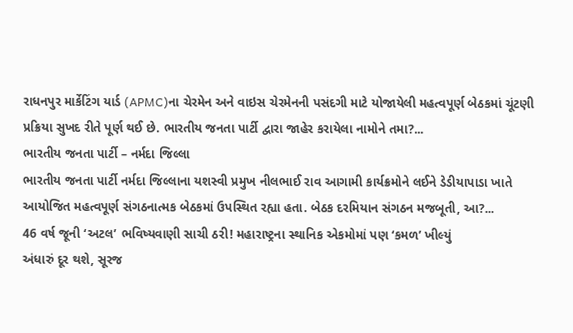રાધનપુર માર્કેટિંગ યાર્ડ (APMC)ના ચેરમેન અને વાઇસ ચેરમેનની પસંદગી માટે યોજાયેલી મહત્વપૂર્ણ બેઠકમાં ચૂંટણી પ્રક્રિયા સુખદ રીતે પૂર્ણ થઈ છે. ભારતીય જનતા પાર્ટી દ્વારા જાહેર કરાયેલા નામોને તમા?...
ભારતીય જનતા પાર્ટી – નર્મદા જિલ્લા
ભારતીય જનતા પાર્ટી નર્મદા જિલ્લાના યશસ્વી પ્રમુખ નીલભાઈ રાવ આગામી કાર્યક્રમોને લઈને ડેડીયાપાડા ખાતે આયોજિત મહત્વપૂર્ણ સંગઠનાત્મક બેઠકમાં ઉપસ્થિત રહ્યા હતા. બેઠક દરમિયાન સંગઠન મજબૂતી, આ?...
46 વર્ષ જૂની ‘અટલ’ ભવિષ્યવાણી સાચી ઠરી! મહારાષ્ટ્રના સ્થાનિક એકમોમાં પણ ‘કમળ’ ખીલ્યું
અંધારું દૂર થશે, સૂરજ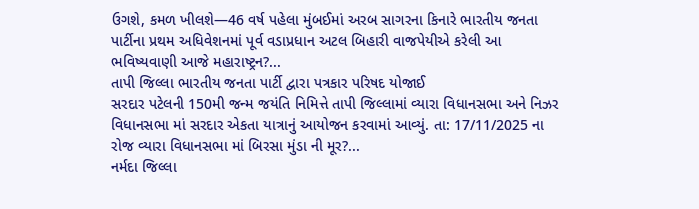ઉગશે, કમળ ખીલશે—46 વર્ષ પહેલા મુંબઈમાં અરબ સાગરના કિનારે ભારતીય જનતા પાર્ટીના પ્રથમ અધિવેશનમાં પૂર્વ વડાપ્રધાન અટલ બિહારી વાજપેયીએ કરેલી આ ભવિષ્યવાણી આજે મહારાષ્ટ્રન?...
તાપી જિલ્લા ભારતીય જનતા પાર્ટી દ્વારા પત્રકાર પરિષદ યોજાઈ
સરદાર પટેલની 150મી જન્મ જયંતિ નિમિત્તે તાપી જિલ્લામાં વ્યારા વિધાનસભા અને નિઝર વિધાનસભા માં સરદાર એકતા યાત્રાનું આયોજન કરવામાં આવ્યું. તા: 17/11/2025 ના રોજ વ્યારા વિધાનસભા માં બિરસા મુંડા ની મૂર?...
નર્મદા જિલ્લા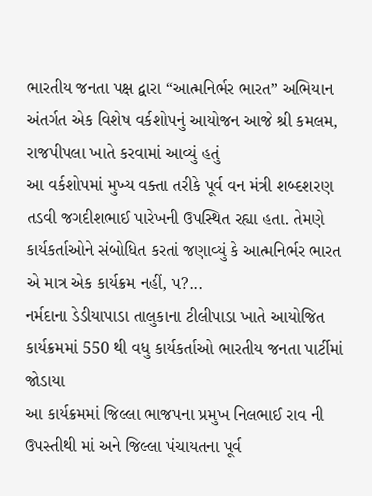ભારતીય જનતા પક્ષ દ્વારા “આત્મનિર્ભર ભારત” અભિયાન અંતર્ગત એક વિશેષ વર્કશોપનું આયોજન આજે શ્રી કમલમ, રાજપીપલા ખાતે કરવામાં આવ્યું હતું
આ વર્કશોપમાં મુખ્ય વક્તા તરીકે પૂર્વ વન મંત્રી શબ્દશરણ તડવી જગદીશભાઈ પારેખની ઉપસ્થિત રહ્યા હતા. તેમણે કાર્યકર્તાઓને સંબોધિત કરતાં જણાવ્યું કે આત્મનિર્ભર ભારત એ માત્ર એક કાર્યક્રમ નહીં, પ?...
નર્મદાના ડેડીયાપાડા તાલુકાના ટીલીપાડા ખાતે આયોજિત કાર્યક્રમમાં 550 થી વધુ કાર્યકર્તાઓ ભારતીય જનતા પાર્ટીમાં જોડાયા
આ કાર્યક્રમમાં જિલ્લા ભાજપના પ્રમુખ નિલભાઈ રાવ ની ઉપસ્તીથી માં અને જિલ્લા પંચાયતના પૂર્વ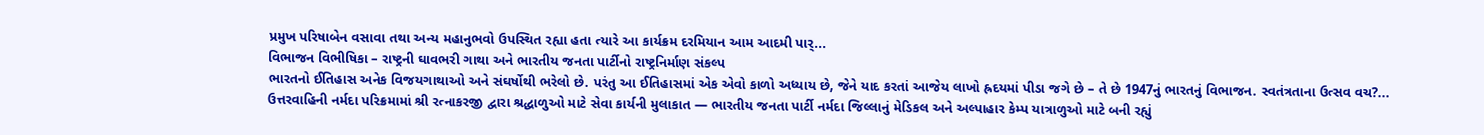પ્રમુખ પરિષાબેન વસાવા તથા અન્ય મહાનુભવો ઉપસ્થિત રહ્યા હતા ત્યારે આ કાર્યક્રમ દરમિયાન આમ આદમી પાર્...
વિભાજન વિભીષિકા – રાષ્ટ્રની ઘાવભરી ગાથા અને ભારતીય જનતા પાર્ટીનો રાષ્ટ્રનિર્માણ સંકલ્પ
ભારતનો ઈતિહાસ અનેક વિજયગાથાઓ અને સંઘર્ષોથી ભરેલો છે. પરંતુ આ ઈતિહાસમાં એક એવો કાળો અધ્યાય છે, જેને યાદ કરતાં આજેય લાખો હ્રદયમાં પીડા જગે છે – તે છે 1947નું ભારતનું વિભાજન. સ્વતંત્રતાના ઉત્સવ વચ?...
ઉત્તરવાહિની નર્મદા પરિક્રમામાં શ્રી રત્નાકરજી દ્વારા શ્રદ્ધાળુઓ માટે સેવા કાર્યની મુલાકાત — ભારતીય જનતા પાર્ટી નર્મદા જિલ્લાનું મેડિકલ અને અલ્પાહાર કેમ્પ યાત્રાળુઓ માટે બની રહ્યું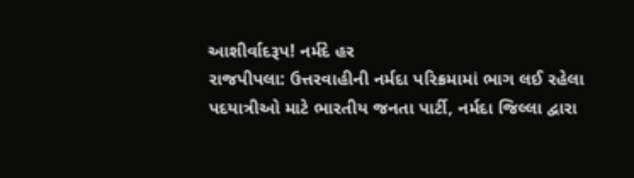આશીર્વાદરૂપ! નર્મદે હર
રાજપીપલા: ઉત્તરવાહીની નર્મદા પરિક્રમામાં ભાગ લઈ રહેલા પદયાત્રીઓ માટે ભારતીય જનતા પાર્ટી, નર્મદા જિલ્લા દ્વારા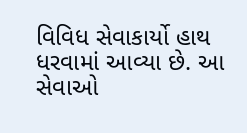વિવિધ સેવાકાર્યો હાથ ધરવામાં આવ્યા છે. આ સેવાઓ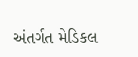અંતર્ગત મેડિકલ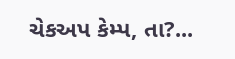ચેકઅપ કેમ્પ, તા?...